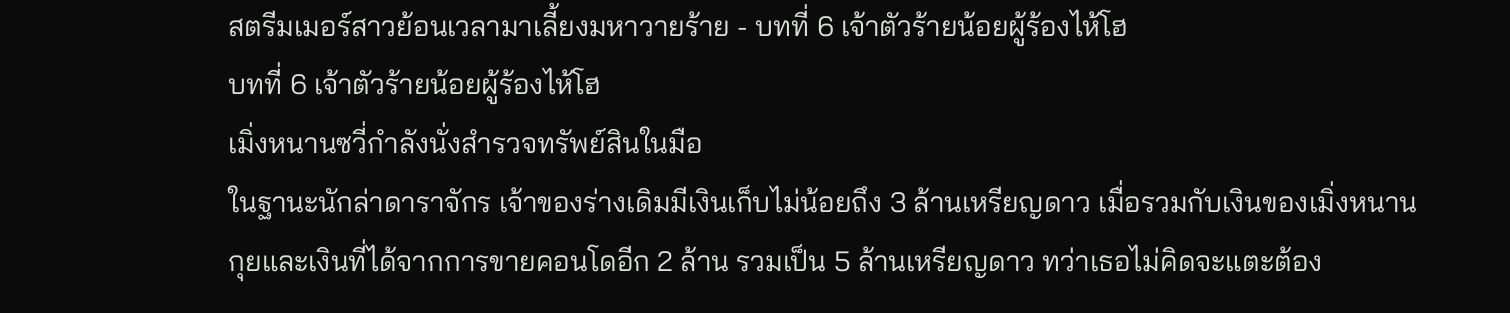สตรีมเมอร์สาวย้อนเวลามาเลี้ยงมหาวายร้าย - บทที่ 6 เจ้าตัวร้ายน้อยผู้ร้องไห้โฮ
บทที่ 6 เจ้าตัวร้ายน้อยผู้ร้องไห้โฮ
เมิ่งหนานซวี่กำลังนั่งสำรวจทรัพย์สินในมือ
ในฐานะนักล่าดาราจักร เจ้าของร่างเดิมมีเงินเก็บไม่น้อยถึง 3 ล้านเหรียญดาว เมื่อรวมกับเงินของเมิ่งหนานกุยและเงินที่ได้จากการขายคอนโดอีก 2 ล้าน รวมเป็น 5 ล้านเหรียญดาว ทว่าเธอไม่คิดจะแตะต้อง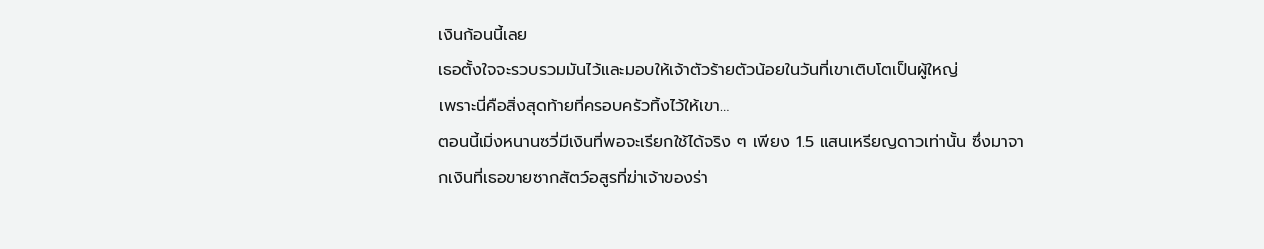เงินก้อนนี้เลย
เธอตั้งใจจะรวบรวมมันไว้และมอบให้เจ้าตัวร้ายตัวน้อยในวันที่เขาเติบโตเป็นผู้ใหญ่
เพราะนี่คือสิ่งสุดท้ายที่ครอบครัวทิ้งไว้ให้เขา…
ตอนนี้เมิ่งหนานซวี่มีเงินที่พอจะเรียกใช้ได้จริง ๆ เพียง 1.5 แสนเหรียญดาวเท่านั้น ซึ่งมาจากเงินที่เธอขายซากสัตว์อสูรที่ฆ่าเจ้าของร่า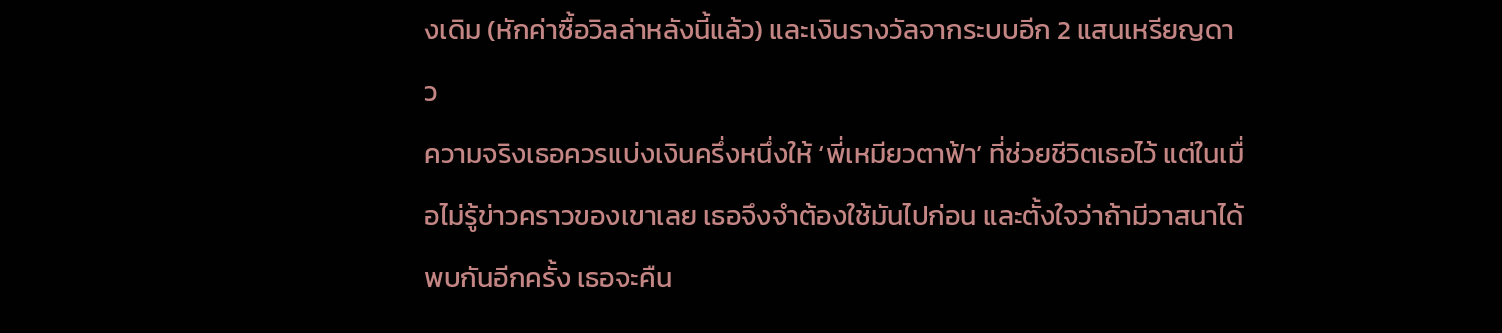งเดิม (หักค่าซื้อวิลล่าหลังนี้แล้ว) และเงินรางวัลจากระบบอีก 2 แสนเหรียญดาว
ความจริงเธอควรแบ่งเงินครึ่งหนึ่งให้ ‘พี่เหมียวตาฟ้า’ ที่ช่วยชีวิตเธอไว้ แต่ในเมื่อไม่รู้ข่าวคราวของเขาเลย เธอจึงจำต้องใช้มันไปก่อน และตั้งใจว่าถ้ามีวาสนาได้พบกันอีกครั้ง เธอจะคืน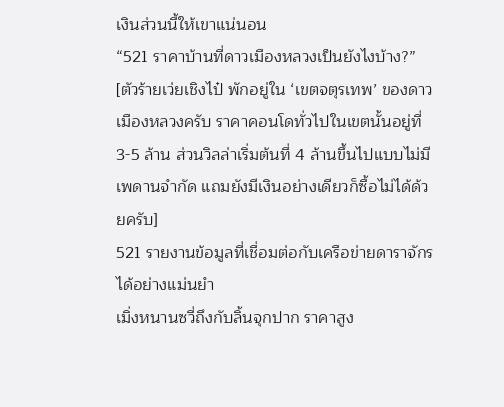เงินส่วนนี้ให้เขาแน่นอน
“521 ราคาบ้านที่ดาวเมืองหลวงเป็นยังไงบ้าง?”
[ตัวร้ายเว่ยเชิงไป๋ พักอยู่ใน ‘เขตจตุรเทพ’ ของดาวเมืองหลวงครับ ราคาคอนโดทั่วไปในเขตนั้นอยู่ที่ 3-5 ล้าน ส่วนวิลล่าเริ่มต้นที่ 4 ล้านขึ้นไปแบบไม่มีเพดานจำกัด แถมยังมีเงินอย่างเดียวก็ซื้อไม่ได้ด้วยครับ]
521 รายงานข้อมูลที่เชื่อมต่อกับเครือข่ายดาราจักรได้อย่างแม่นยำ
เมิ่งหนานซวี่ถึงกับลิ้นจุกปาก ราคาสูง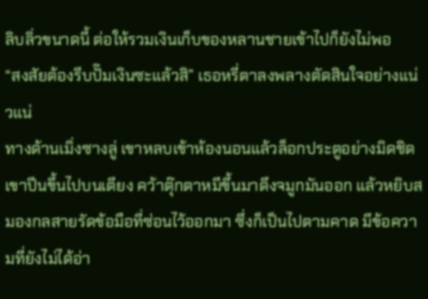ลิบลิ่วขนาดนี้ ต่อให้รวมเงินเก็บของหลานชายเข้าไปก็ยังไม่พอ
“สงสัยต้องรีบปั๊มเงินซะแล้วสิ” เธอหรี่ตาลงพลางตัดสินใจอย่างแน่วแน่
ทางด้านเมิ่งซางลู่ เขาหลบเข้าห้องนอนแล้วล็อกประตูอย่างมิดชิด
เขาปีนขึ้นไปบนเตียง คว้าตุ๊กตาหมีขึ้นมาดึงจมูกมันออก แล้วหยิบสมองกลสายรัดข้อมือที่ซ่อนไว้ออกมา ซึ่งก็เป็นไปตามคาด มีข้อความที่ยังไม่ได้อ่า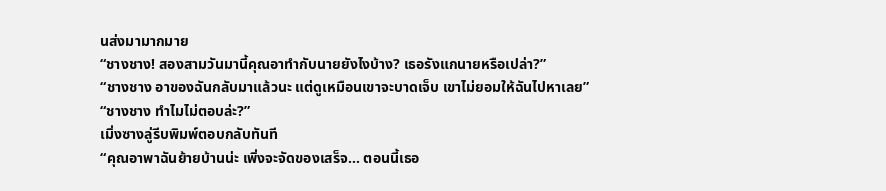นส่งมามากมาย
“ชางชาง! สองสามวันมานี้คุณอาทำกับนายยังไงบ้าง? เธอรังแกนายหรือเปล่า?”
“ชางชาง อาของฉันกลับมาแล้วนะ แต่ดูเหมือนเขาจะบาดเจ็บ เขาไม่ยอมให้ฉันไปหาเลย”
“ชางชาง ทำไมไม่ตอบล่ะ?”
เมิ่งซางลู่รีบพิมพ์ตอบกลับทันที
“คุณอาพาฉันย้ายบ้านน่ะ เพิ่งจะจัดของเสร็จ… ตอนนี้เธอ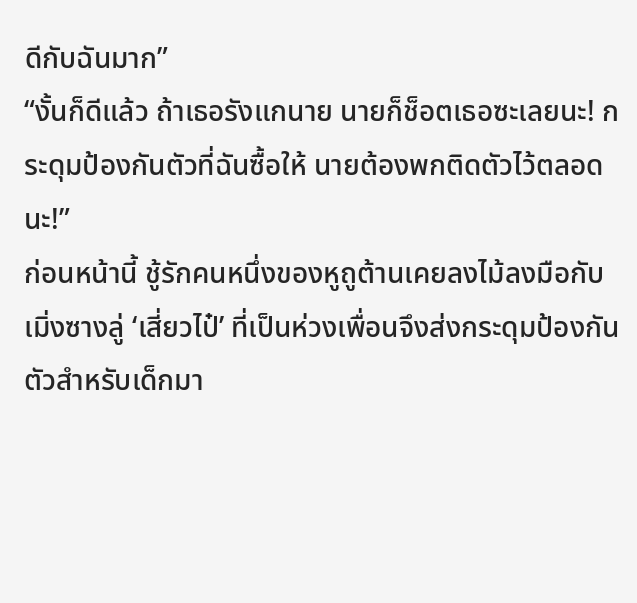ดีกับฉันมาก”
“งั้นก็ดีแล้ว ถ้าเธอรังแกนาย นายก็ช็อตเธอซะเลยนะ! กระดุมป้องกันตัวที่ฉันซื้อให้ นายต้องพกติดตัวไว้ตลอดนะ!”
ก่อนหน้านี้ ชู้รักคนหนึ่งของหูถูต้านเคยลงไม้ลงมือกับเมิ่งซางลู่ ‘เสี่ยวไป๋’ ที่เป็นห่วงเพื่อนจึงส่งกระดุมป้องกันตัวสำหรับเด็กมา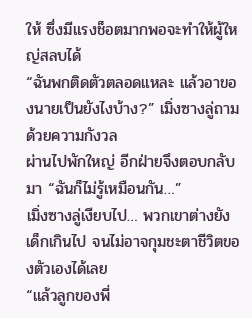ให้ ซึ่งมีแรงช็อตมากพอจะทำให้ผู้ใหญ่สลบได้
“ฉันพกติดตัวตลอดแหละ แล้วอาของนายเป็นยังไงบ้าง?” เมิ่งซางลู่ถามด้วยความกังวล
ผ่านไปพักใหญ่ อีกฝ่ายจึงตอบกลับมา “ฉันก็ไม่รู้เหมือนกัน…”
เมิ่งซางลู่เงียบไป… พวกเขาต่างยังเด็กเกินไป จนไม่อาจกุมชะตาชีวิตของตัวเองได้เลย
“แล้วลูกของพี่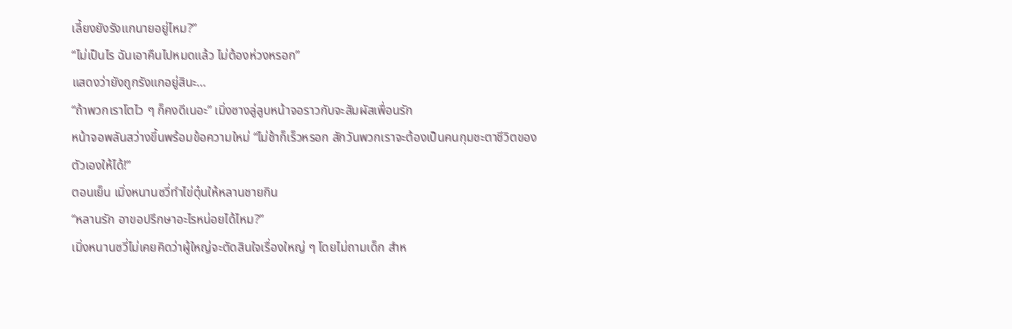เลี้ยงยังรังแกนายอยู่ไหม?”
“ไม่เป็นไร ฉันเอาคืนไปหมดแล้ว ไม่ต้องห่วงหรอก”
แสดงว่ายังถูกรังแกอยู่สินะ…
“ถ้าพวกเราโตไว ๆ ก็คงดีเนอะ” เมิ่งซางลู่ลูบหน้าจอราวกับจะสัมผัสเพื่อนรัก
หน้าจอพลันสว่างขึ้นพร้อมข้อความใหม่ “ไม่ช้าก็เร็วหรอก สักวันพวกเราจะต้องเป็นคนกุมชะตาชีวิตของตัวเองให้ได้!”
ตอนเย็น เมิ่งหนานซวี่ทำไข่ตุ๋นให้หลานชายกิน
“หลานรัก อาขอปรึกษาอะไรหน่อยได้ไหม?”
เมิ่งหนานซวี่ไม่เคยคิดว่าผู้ใหญ่จะตัดสินใจเรื่องใหญ่ ๆ โดยไม่ถามเด็ก สำห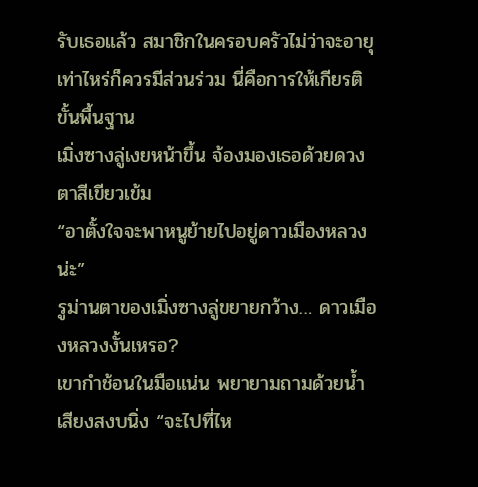รับเธอแล้ว สมาชิกในครอบครัวไม่ว่าจะอายุเท่าไหร่ก็ควรมีส่วนร่วม นี่คือการให้เกียรติขั้นพื้นฐาน
เมิ่งซางลู่เงยหน้าขึ้น จ้องมองเธอด้วยดวงตาสีเขียวเข้ม
“อาตั้งใจจะพาหนูย้ายไปอยู่ดาวเมืองหลวงน่ะ”
รูม่านตาของเมิ่งซางลู่ขยายกว้าง… ดาวเมืองหลวงงั้นเหรอ?
เขากำช้อนในมือแน่น พยายามถามด้วยน้ำเสียงสงบนิ่ง “จะไปที่ไห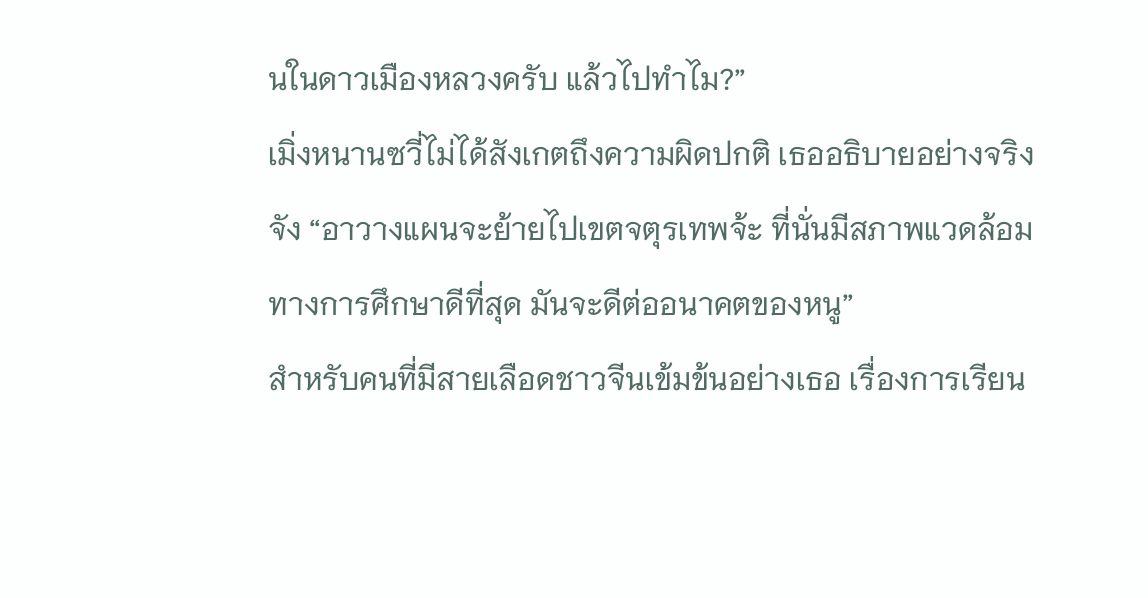นในดาวเมืองหลวงครับ แล้วไปทำไม?”
เมิ่งหนานซวี่ไม่ได้สังเกตถึงความผิดปกติ เธออธิบายอย่างจริงจัง “อาวางแผนจะย้ายไปเขตจตุรเทพจ้ะ ที่นั่นมีสภาพแวดล้อมทางการศึกษาดีที่สุด มันจะดีต่ออนาคตของหนู”
สำหรับคนที่มีสายเลือดชาวจีนเข้มข้นอย่างเธอ เรื่องการเรียน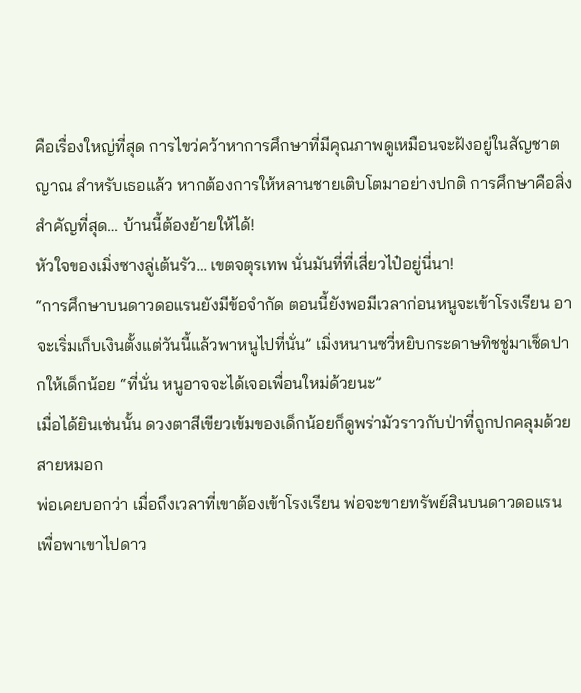คือเรื่องใหญ่ที่สุด การไขว่คว้าหาการศึกษาที่มีคุณภาพดูเหมือนจะฝังอยู่ในสัญชาตญาณ สำหรับเธอแล้ว หากต้องการให้หลานชายเติบโตมาอย่างปกติ การศึกษาคือสิ่งสำคัญที่สุด… บ้านนี้ต้องย้ายให้ได้!
หัวใจของเมิ่งซางลู่เต้นรัว… เขตจตุรเทพ นั่นมันที่ที่เสี่ยวไป๋อยู่นี่นา!
“การศึกษาบนดาวดอแรนยังมีข้อจำกัด ตอนนี้ยังพอมีเวลาก่อนหนูจะเข้าโรงเรียน อาจะเริ่มเก็บเงินตั้งแต่วันนี้แล้วพาหนูไปที่นั่น” เมิ่งหนานซวี่หยิบกระดาษทิชชู่มาเช็ดปากให้เด็กน้อย “ที่นั่น หนูอาจจะได้เจอเพื่อนใหม่ด้วยนะ”
เมื่อได้ยินเช่นนั้น ดวงตาสีเขียวเข้มของเด็กน้อยก็ดูพร่ามัวราวกับป่าที่ถูกปกคลุมด้วยสายหมอก
พ่อเคยบอกว่า เมื่อถึงเวลาที่เขาต้องเข้าโรงเรียน พ่อจะขายทรัพย์สินบนดาวดอแรนเพื่อพาเขาไปดาว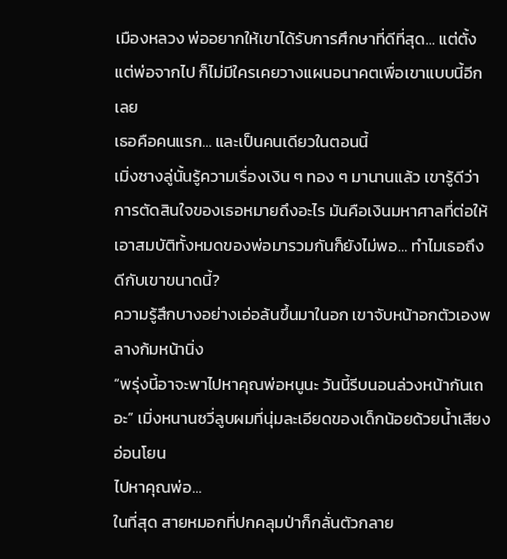เมืองหลวง พ่ออยากให้เขาได้รับการศึกษาที่ดีที่สุด… แต่ตั้งแต่พ่อจากไป ก็ไม่มีใครเคยวางแผนอนาคตเพื่อเขาแบบนี้อีกเลย
เธอคือคนแรก… และเป็นคนเดียวในตอนนี้
เมิ่งซางลู่นั้นรู้ความเรื่องเงิน ๆ ทอง ๆ มานานแล้ว เขารู้ดีว่าการตัดสินใจของเธอหมายถึงอะไร มันคือเงินมหาศาลที่ต่อให้เอาสมบัติทั้งหมดของพ่อมารวมกันก็ยังไม่พอ… ทำไมเธอถึงดีกับเขาขนาดนี้?
ความรู้สึกบางอย่างเอ่อล้นขึ้นมาในอก เขาจับหน้าอกตัวเองพลางก้มหน้านิ่ง
“พรุ่งนี้อาจะพาไปหาคุณพ่อหนูนะ วันนี้รีบนอนล่วงหน้ากันเถอะ” เมิ่งหนานซวี่ลูบผมที่นุ่มละเอียดของเด็กน้อยด้วยน้ำเสียงอ่อนโยน
ไปหาคุณพ่อ…
ในที่สุด สายหมอกที่ปกคลุมป่าก็กลั่นตัวกลาย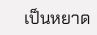เป็นหยาด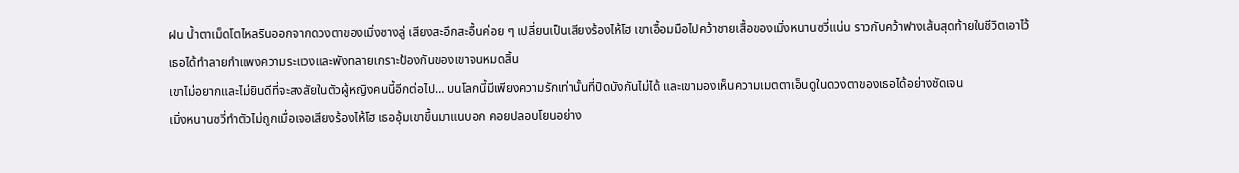ฝน น้ำตาเม็ดโตไหลรินออกจากดวงตาของเมิ่งซางลู่ เสียงสะอึกสะอื้นค่อย ๆ เปลี่ยนเป็นเสียงร้องไห้โฮ เขาเอื้อมมือไปคว้าชายเสื้อของเมิ่งหนานซวี่แน่น ราวกับคว้าฟางเส้นสุดท้ายในชีวิตเอาไว้
เธอได้ทำลายกำแพงความระแวงและพังทลายเกราะป้องกันของเขาจนหมดสิ้น
เขาไม่อยากและไม่ยินดีที่จะสงสัยในตัวผู้หญิงคนนี้อีกต่อไป… บนโลกนี้มีเพียงความรักเท่านั้นที่ปิดบังกันไม่ได้ และเขามองเห็นความเมตตาเอ็นดูในดวงตาของเธอได้อย่างชัดเจน
เมิ่งหนานซวี่ทำตัวไม่ถูกเมื่อเจอเสียงร้องไห้โฮ เธออุ้มเขาขึ้นมาแนบอก คอยปลอบโยนอย่าง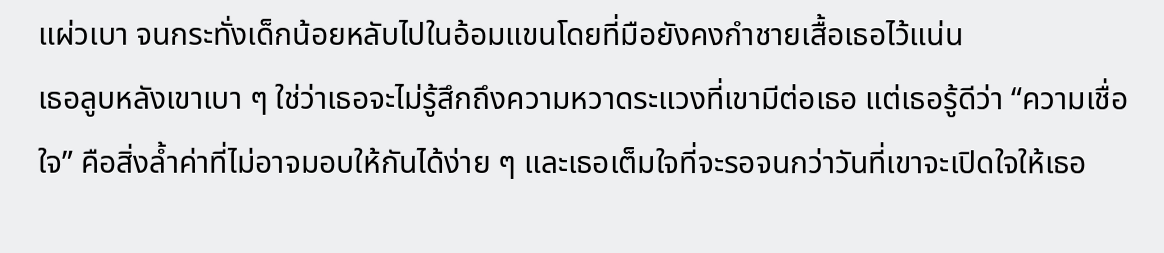แผ่วเบา จนกระทั่งเด็กน้อยหลับไปในอ้อมแขนโดยที่มือยังคงกำชายเสื้อเธอไว้แน่น
เธอลูบหลังเขาเบา ๆ ใช่ว่าเธอจะไม่รู้สึกถึงความหวาดระแวงที่เขามีต่อเธอ แต่เธอรู้ดีว่า “ความเชื่อใจ” คือสิ่งล้ำค่าที่ไม่อาจมอบให้กันได้ง่าย ๆ และเธอเต็มใจที่จะรอจนกว่าวันที่เขาจะเปิดใจให้เธอ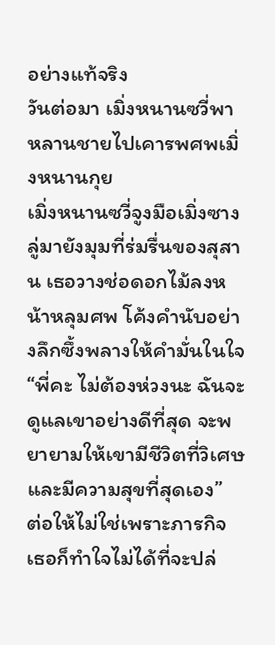อย่างแท้จริง
วันต่อมา เมิ่งหนานซวี่พาหลานชายไปเคารพศพเมิ่งหนานกุย
เมิ่งหนานซวี่จูงมือเมิ่งซางลู่มายังมุมที่ร่มรื่นของสุสาน เธอวางช่อดอกไม้ลงหน้าหลุมศพ โค้งคำนับอย่างลึกซึ้งพลางให้คำมั่นในใจ “พี่คะ ไม่ต้องห่วงนะ ฉันจะดูแลเขาอย่างดีที่สุด จะพยายามให้เขามีชีวิตที่วิเศษและมีความสุขที่สุดเอง”
ต่อให้ไม่ใช่เพราะภารกิจ เธอก็ทำใจไม่ได้ที่จะปล่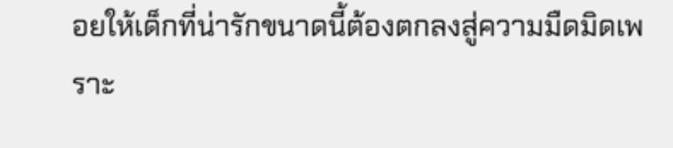อยให้เด็กที่น่ารักขนาดนี้ต้องตกลงสู่ความมืดมิดเพราะ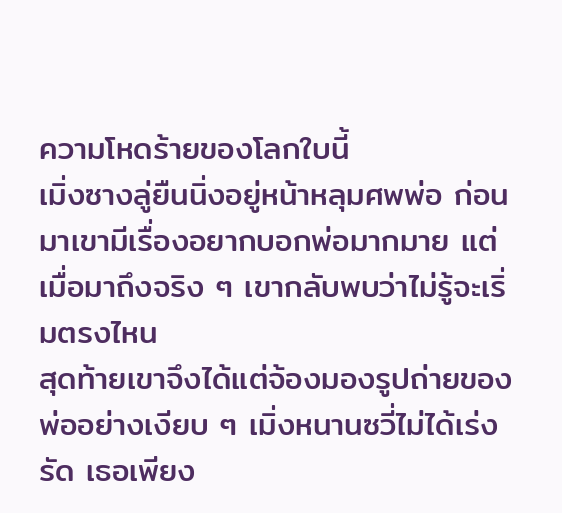ความโหดร้ายของโลกใบนี้
เมิ่งซางลู่ยืนนิ่งอยู่หน้าหลุมศพพ่อ ก่อนมาเขามีเรื่องอยากบอกพ่อมากมาย แต่เมื่อมาถึงจริง ๆ เขากลับพบว่าไม่รู้จะเริ่มตรงไหน
สุดท้ายเขาจึงได้แต่จ้องมองรูปถ่ายของพ่ออย่างเงียบ ๆ เมิ่งหนานซวี่ไม่ได้เร่งรัด เธอเพียง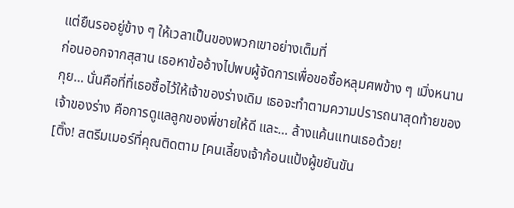แต่ยืนรออยู่ข้าง ๆ ให้เวลาเป็นของพวกเขาอย่างเต็มที่
ก่อนออกจากสุสาน เธอหาข้ออ้างไปพบผู้จัดการเพื่อขอซื้อหลุมศพข้าง ๆ เมิ่งหนานกุย… นั่นคือที่ที่เธอซื้อไว้ให้เจ้าของร่างเดิม เธอจะทำตามความปรารถนาสุดท้ายของเจ้าของร่าง คือการดูแลลูกของพี่ชายให้ดี และ… ล้างแค้นแทนเธอด้วย!
[ติ๊ง! สตรีมเมอร์ที่คุณติดตาม [คนเลี้ยงเจ้าก้อนแป้งผู้ขยันขัน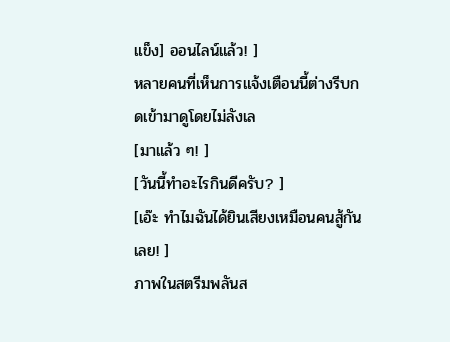แข็ง] ออนไลน์แล้ว! ]
หลายคนที่เห็นการแจ้งเตือนนี้ต่างรีบกดเข้ามาดูโดยไม่ลังเล
[มาแล้ว ๆ! ]
[วันนี้ทำอะไรกินดีครับ? ]
[เอ๊ะ ทำไมฉันได้ยินเสียงเหมือนคนสู้กันเลย! ]
ภาพในสตรีมพลันส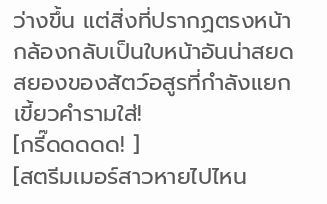ว่างขึ้น แต่สิ่งที่ปรากฏตรงหน้ากล้องกลับเป็นใบหน้าอันน่าสยดสยองของสัตว์อสูรที่กำลังแยกเขี้ยวคำรามใส่!
[กรี๊ดดดดด! ]
[สตรีมเมอร์สาวหายไปไหน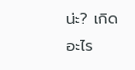น่ะ? เกิดอะไร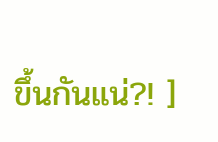ขึ้นกันแน่?! ]